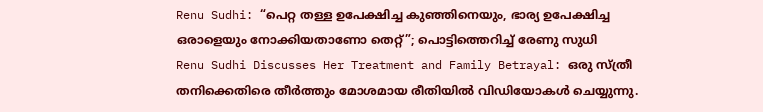Renu Sudhi: “പെറ്റ തള്ള ഉപേക്ഷിച്ച കുഞ്ഞിനെയും, ഭാര്യ ഉപേക്ഷിച്ച ഒരാളെയും നോക്കിയതാണോ തെറ്റ്”; പൊട്ടിത്തെറിച്ച് രേണു സുധി
Renu Sudhi Discusses Her Treatment and Family Betrayal: ഒരു സ്ത്രീ തനിക്കെതിരെ തീർത്തും മോശമായ രീതിയിൽ വിഡിയോകൾ ചെയ്യുന്നു.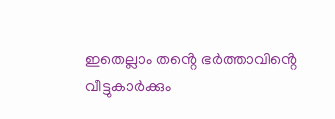ഇതെല്ലാം തൻ്റെ ഭർത്താവിൻ്റെ വീട്ടുകാർക്കും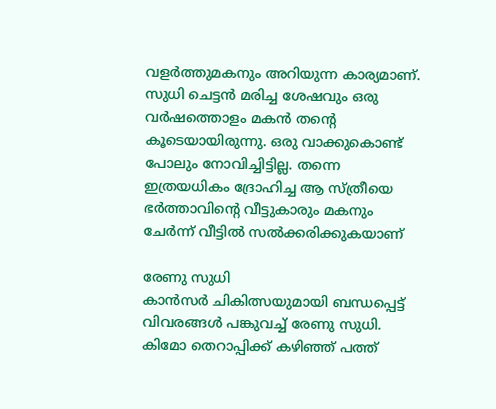വളർത്തുമകനും അറിയുന്ന കാര്യമാണ്. സുധി ചെട്ടൻ മരിച്ച ശേഷവും ഒരു വർഷത്തൊളം മകൻ തൻ്റെ കൂടെയായിരുന്നു. ഒരു വാക്കുകൊണ്ട് പോലും നോവിച്ചിട്ടില്ല. തന്നെ ഇത്രയധികം ദ്രോഹിച്ച ആ സ്ത്രീയെ ഭർത്താവിൻ്റെ വീട്ടുകാരും മകനും ചേർന്ന് വീട്ടിൽ സൽക്കരിക്കുകയാണ്

രേണു സുധി
കാൻസർ ചികിത്സയുമായി ബന്ധപ്പെട്ട് വിവരങ്ങൾ പങ്കുവച്ച് രേണു സുധി. കിമോ തെറാപ്പിക്ക് കഴിഞ്ഞ് പത്ത്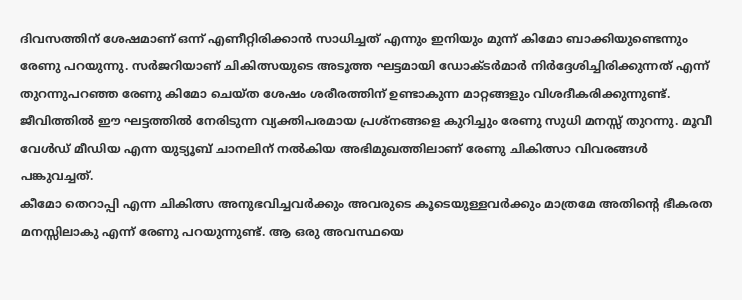ദിവസത്തിന് ശേഷമാണ് ഒന്ന് എണീറ്റിരിക്കാൻ സാധിച്ചത് എന്നും ഇനിയും മുന്ന് കിമോ ബാക്കിയുണ്ടെന്നും രേണു പറയുന്നു. സർജറിയാണ് ചികിത്സയുടെ അടൂത്ത ഘട്ടമായി ഡോക്ടർമാർ നിർദ്ദേശിച്ചിരിക്കുന്നത് എന്ന് തുറന്നുപറഞ്ഞ രേണു കിമോ ചെയ്ത ശേഷം ശരീരത്തിന് ഉണ്ടാകുന്ന മാറ്റങ്ങളും വിശദീകരിക്കുന്നുണ്ട്. ജീവിത്തിൽ ഈ ഘട്ടത്തിൽ നേരിടുന്ന വ്യക്തിപരമായ പ്രശ്നങ്ങളെ കുറിച്ചും രേണു സുധി മനസ്സ് തുറന്നു. മൂവീ വേൾഡ് മീഡിയ എന്ന യുട്യൂബ് ചാനലിന് നൽകിയ അഭിമുഖത്തിലാണ് രേണു ചികിത്സാ വിവരങ്ങൾ പങ്കുവച്ചത്.
കീമോ തെറാപ്പി എന്ന ചികിത്സ അനുഭവിച്ചവർക്കും അവരുടെ കൂടെയുള്ളവർക്കും മാത്രമേ അതിൻ്റെ ഭീകരത മനസ്സിലാകു എന്ന് രേണു പറയുന്നുണ്ട്. ആ ഒരു അവസ്ഥയെ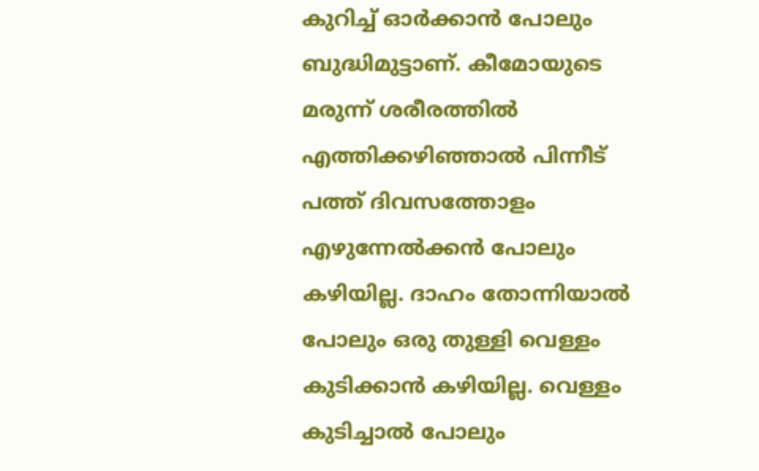കുറിച്ച് ഓർക്കാൻ പോലും ബുദ്ധിമുട്ടാണ്. കീമോയുടെ മരുന്ന് ശരീരത്തിൽ എത്തിക്കഴിഞ്ഞാൽ പിന്നീട് പത്ത് ദിവസത്തോളം എഴുന്നേൽക്കൻ പോലും കഴിയില്ല. ദാഹം തോന്നിയാൽ പോലും ഒരു തുള്ളി വെള്ളം കുടിക്കാൻ കഴിയില്ല. വെള്ളം കുടിച്ചാൽ പോലും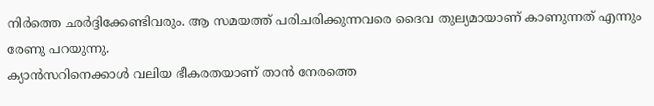നിർത്തെ ഛർദ്ദിക്കേണ്ടിവരും. ആ സമയത്ത് പരിചരിക്കുന്നവരെ ദൈവ തുല്യമായാണ് കാണുന്നത് എന്നും രേണു പറയുന്നു.
ക്യാൻസറിനെക്കാൾ വലിയ ഭീകരതയാണ് താൻ നേരത്തെ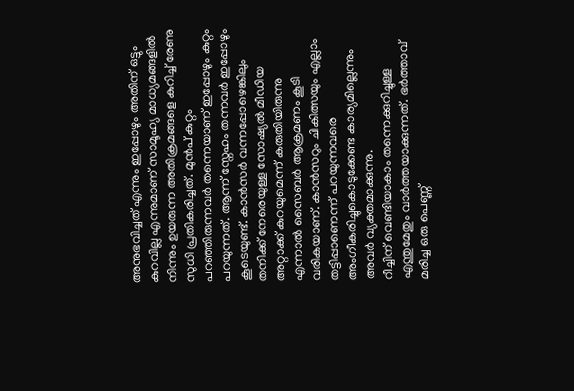അനുഭവിച്ചത് എന്നും ഇപ്പോഴും അതിന് ഒട്ടും കുറവില്ല എന്നുമാണ് സാമൂഹ്യ മാധ്യമങ്ങളിൽ നിന്നും ഉയരുന്ന അതിക്രമങ്ങളെ കുറിച്ച് രേണു സുധി പ്രതികരിച്ചത്. മുൻപ് കുറ്റം പറഞ്ഞിരുന്നവർ തന്നെയാണ് ഇപ്പോഴും കുറ്റം പറയുന്നത്. ആന്ന് സ്നേഹം തന്നവർ ഇപ്പോഴും കൂടെയുണ്ട്. കാൻസർ വന്നപ്പോഴെങ്കിലും തനിക്ക് നേരെയുള്ള സോഷ്യൽ മീഡിയ അറ്റാക്ക് കുറയുമെന്ന് കരുതിയിരുന്നു എന്നാൽ സൈബർ ആക്രമണം കൂടി വരികയാണ്. കാൻസറും ചികിത്സയും എല്ലാം തട്ടിപ്പാണെന്ന് പറയുന്നവരെ അംഗീകരിച്ചുകൊടുക്കേണ്ട കാര്യമില്ലെന്നും അവർ വ്യക്തമാക്കുന്നു.
റീച്ചിന് വെണ്ടിയാകാം തന്നെക്കുറിച്ചുള്ള എന്തുമേതും വാർത്തയാക്കുന്നത്. ഭർത്താവ് മരിച്ച ഒരു പെണ്ണ്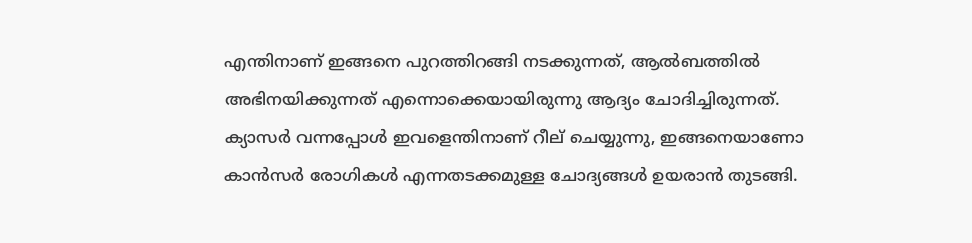എന്തിനാണ് ഇങ്ങനെ പുറത്തിറങ്ങി നടക്കുന്നത്, ആൽബത്തിൽ അഭിനയിക്കുന്നത് എന്നൊക്കെയായിരുന്നു ആദ്യം ചോദിച്ചിരുന്നത്. ക്യാസർ വന്നപ്പോൾ ഇവളെന്തിനാണ് റീല് ചെയ്യുന്നു, ഇങ്ങനെയാണോ കാൻസർ രോഗികൾ എന്നതടക്കമുള്ള ചോദ്യങ്ങൾ ഉയരാൻ തുടങ്ങി.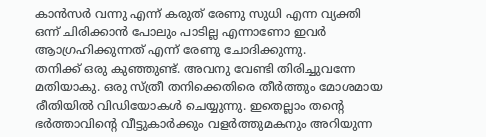കാൻസർ വന്നു എന്ന് കരുത് രേണു സുധി എന്ന വ്യക്തി ഒന്ന് ചിരിക്കാൻ പോലും പാടില്ല എന്നാണോ ഇവർ ആാഗ്രഹിക്കുന്നത് എന്ന് രേണു ചോദിക്കുന്നു.
തനിക്ക് ഒരു കുഞ്ഞുണ്ട്. അവനു വേണ്ടി തിരിച്ചുവന്നേ മതിയാകു. ഒരു സ്ത്രീ തനിക്കെതിരെ തീർത്തും മോശമായ രീതിയിൽ വിഡിയോകൾ ചെയ്യുന്നു. ഇതെല്ലാം തൻ്റെ ഭർത്താവിൻ്റെ വീട്ടുകാർക്കും വളർത്തുമകനും അറിയുന്ന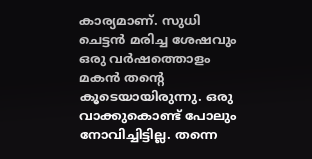കാര്യമാണ്. സുധി ചെട്ടൻ മരിച്ച ശേഷവും ഒരു വർഷത്തൊളം മകൻ തൻ്റെ കൂടെയായിരുന്നു. ഒരു വാക്കുകൊണ്ട് പോലും നോവിച്ചിട്ടില്ല. തന്നെ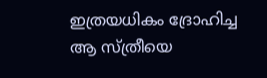ഇത്രയധികം ദ്രോഹിച്ച ആ സ്ത്രീയെ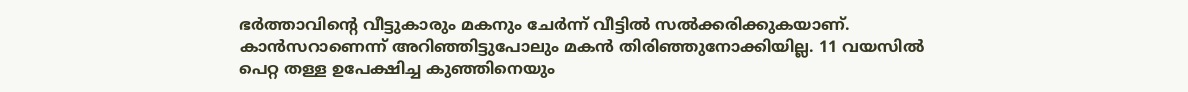ഭർത്താവിൻ്റെ വീട്ടുകാരും മകനും ചേർന്ന് വീട്ടിൽ സൽക്കരിക്കുകയാണ്. കാൻസറാണെന്ന് അറിഞ്ഞിട്ടുപോലും മകൻ തിരിഞ്ഞുനോക്കിയില്ല. 11 വയസിൽ പെറ്റ തള്ള ഉപേക്ഷിച്ച കുഞ്ഞിനെയും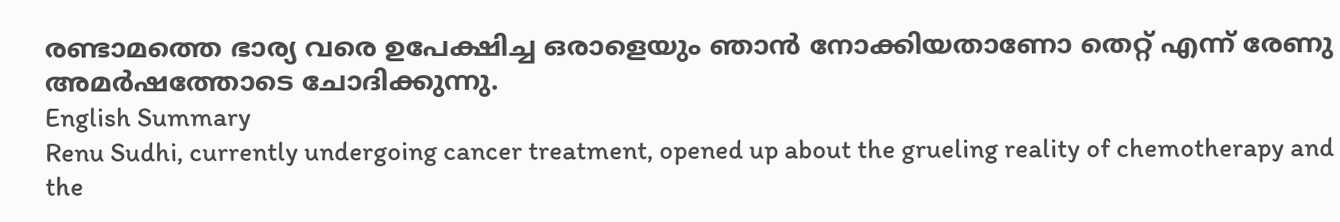രണ്ടാമത്തെ ഭാര്യ വരെ ഉപേക്ഷിച്ച ഒരാളെയും ഞാൻ നോക്കിയതാണോ തെറ്റ് എന്ന് രേണു അമർഷത്തോടെ ചോദിക്കുന്നു.
English Summary
Renu Sudhi, currently undergoing cancer treatment, opened up about the grueling reality of chemotherapy and the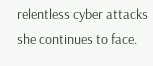relentless cyber attacks she continues to face.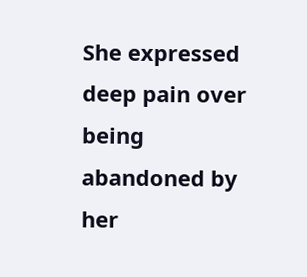She expressed deep pain over being abandoned by her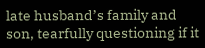late husband’s family and son, tearfully questioning if it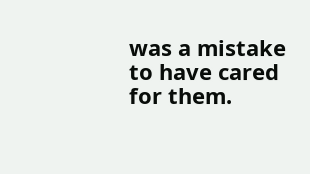was a mistake to have cared for them.